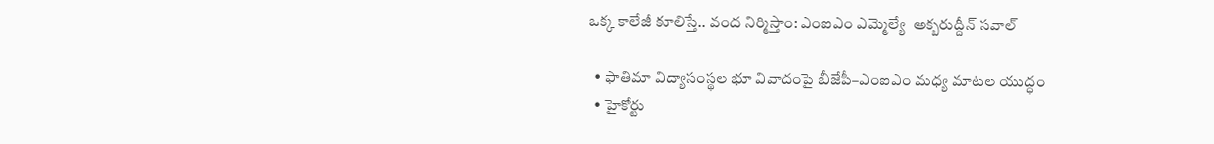ఒక్క కాలేజీ కూలిస్తే.. వంద నిర్మిస్తాం: ఎంఐఎం ఎమ్మెల్యే  అక్బరుద్దీన్ సవాల్

  • ఫాతిమా విద్యాసంస్థల భూ వివాదంపై బీజేపీ–ఎంఐఎం మధ్య మాటల యుద్ధం
  • హైకోర్టు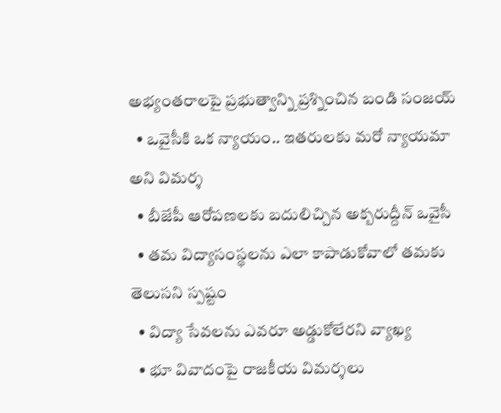అభ్యంతరాలపై ప్రభుత్వాన్ని ప్రశ్నించిన బండి సంజయ్
  • ఒవైసీకి ఒక న్యాయం.. ఇతరులకు మరో న్యాయమా అని విమర్శ
  • బీజేపీ ఆరోపణలకు బదులిచ్చిన అక్బరుద్దీన్ ఒవైసీ
  • తమ విద్యాసంస్థలను ఎలా కాపాడుకోవాలో తమకు తెలుసని స్పష్టం
  • విద్యా సేవలను ఎవరూ అడ్డుకోలేరని వ్యాఖ్య
  • భూ వివాదంపై రాజకీయ విమర్శలు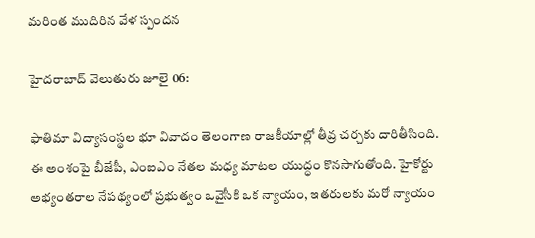మరింత ముదిరిన వేళ స్పందన

హైదరాబాద్ వెలుతురు జూలై 06:

ఫాతిమా విద్యాసంస్థల భూ వివాదం తెలంగాణ రాజకీయాల్లో తీవ్ర చర్చకు దారితీసింది. ఈ అంశంపై బీజేపీ, ఎంఐఎం నేతల మధ్య మాటల యుద్ధం కొనసాగుతోంది. హైకోర్టు అభ్యంతరాల నేపథ్యంలో ప్రభుత్వం ఒవైసీకి ఒక న్యాయం, ఇతరులకు మరో న్యాయం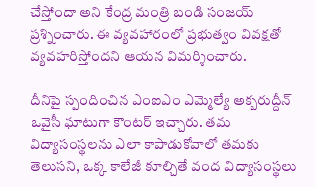చేస్తోందా అని కేంద్ర మంత్రి బండి సంజయ్ ప్రశ్నించారు. ఈ వ్యవహారంలో ప్రభుత్వం వివక్షతో వ్యవహరిస్తోందని ఆయన విమర్శించారు.

దీనిపై స్పందించిన ఎంఐఎం ఎమ్మెల్యే అక్బరుద్దీన్ ఒవైసీ ఘాటుగా కౌంటర్ ఇచ్చారు. తమ విద్యాసంస్థలను ఎలా కాపాడుకోవాలో తమకు తెలుసని, ఒక్క కాలేజీ కూల్చితే వంద విద్యాసంస్థలు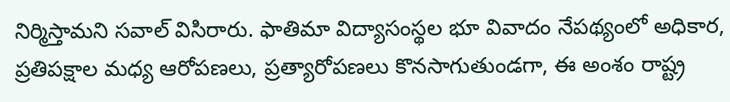నిర్మిస్తామని సవాల్ విసిరారు. ఫాతిమా విద్యాసంస్థల భూ వివాదం నేపథ్యంలో అధికార, ప్రతిపక్షాల మధ్య ఆరోపణలు, ప్రత్యారోపణలు కొనసాగుతుండగా, ఈ అంశం రాష్ట్ర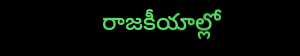రాజకీయాల్లో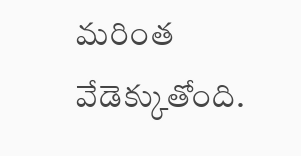మరింత వేడెక్కుతోంది.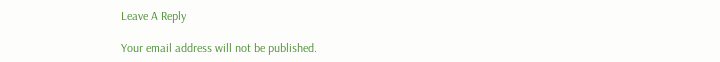Leave A Reply

Your email address will not be published.